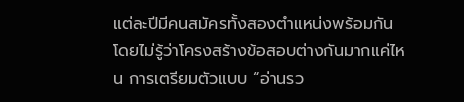แต่ละปีมีคนสมัครทั้งสองตำแหน่งพร้อมกัน โดยไม่รู้ว่าโครงสร้างข้อสอบต่างกันมากแค่ไหน การเตรียมตัวแบบ “อ่านรว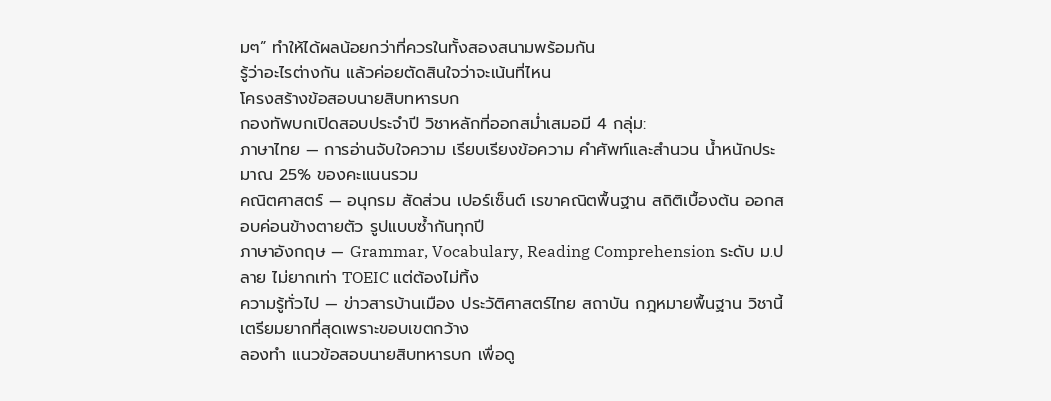มๆ” ทำให้ได้ผลน้อยกว่าที่ควรในทั้งสองสนามพร้อมกัน
รู้ว่าอะไรต่างกัน แล้วค่อยตัดสินใจว่าจะเน้นที่ไหน
โครงสร้างข้อสอบนายสิบทหารบก
กองทัพบกเปิดสอบประจำปี วิชาหลักที่ออกสม่ำเสมอมี 4 กลุ่ม:
ภาษาไทย — การอ่านจับใจความ เรียบเรียงข้อความ คำศัพท์และสำนวน น้ำหนักประมาณ 25% ของคะแนนรวม
คณิตศาสตร์ — อนุกรม สัดส่วน เปอร์เซ็นต์ เรขาคณิตพื้นฐาน สถิติเบื้องต้น ออกสอบค่อนข้างตายตัว รูปแบบซ้ำกันทุกปี
ภาษาอังกฤษ — Grammar, Vocabulary, Reading Comprehension ระดับ ม.ปลาย ไม่ยากเท่า TOEIC แต่ต้องไม่ทิ้ง
ความรู้ทั่วไป — ข่าวสารบ้านเมือง ประวัติศาสตร์ไทย สถาบัน กฎหมายพื้นฐาน วิชานี้เตรียมยากที่สุดเพราะขอบเขตกว้าง
ลองทำ แนวข้อสอบนายสิบทหารบก เพื่อดู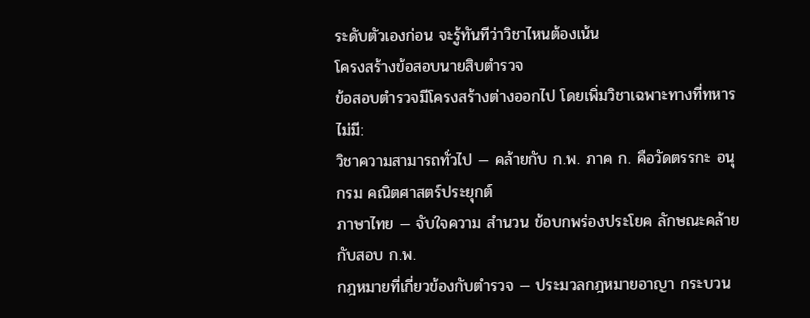ระดับตัวเองก่อน จะรู้ทันทีว่าวิชาไหนต้องเน้น
โครงสร้างข้อสอบนายสิบตำรวจ
ข้อสอบตำรวจมีโครงสร้างต่างออกไป โดยเพิ่มวิชาเฉพาะทางที่ทหารไม่มี:
วิชาความสามารถทั่วไป — คล้ายกับ ก.พ. ภาค ก. คือวัดตรรกะ อนุกรม คณิตศาสตร์ประยุกต์
ภาษาไทย — จับใจความ สำนวน ข้อบกพร่องประโยค ลักษณะคล้ายกับสอบ ก.พ.
กฎหมายที่เกี่ยวข้องกับตำรวจ — ประมวลกฎหมายอาญา กระบวน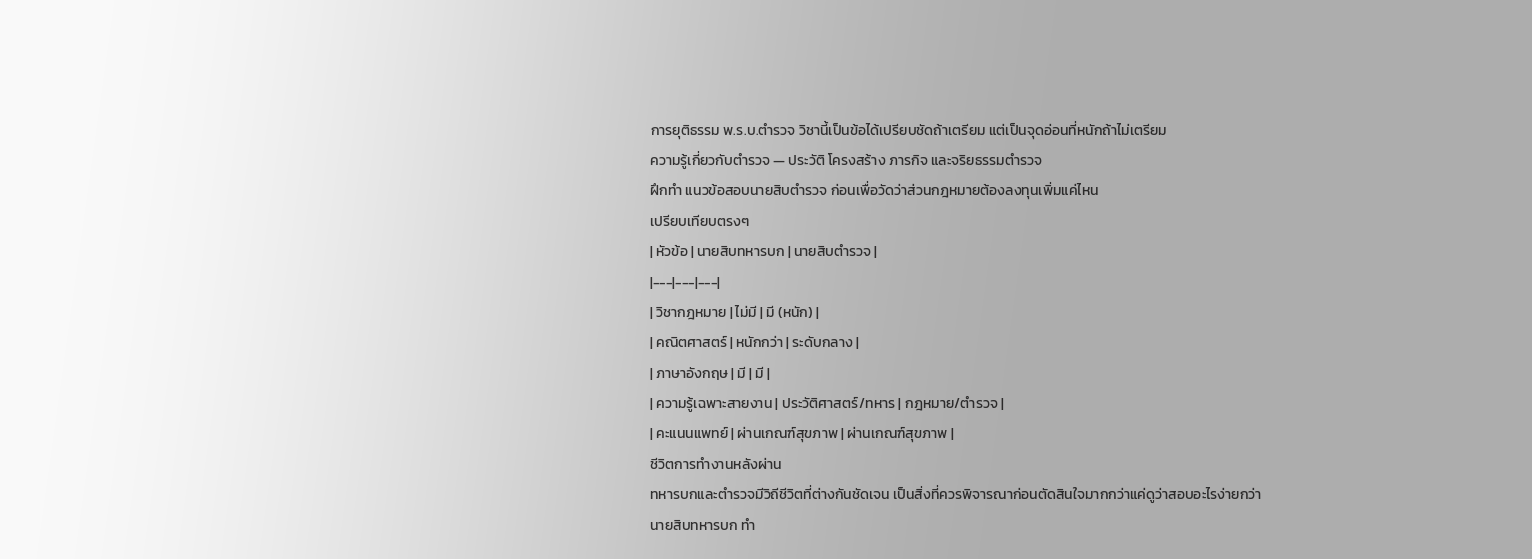การยุติธรรม พ.ร.บ.ตำรวจ วิชานี้เป็นข้อได้เปรียบชัดถ้าเตรียม แต่เป็นจุดอ่อนที่หนักถ้าไม่เตรียม
ความรู้เกี่ยวกับตำรวจ — ประวัติ โครงสร้าง ภารกิจ และจริยธรรมตำรวจ
ฝึกทำ แนวข้อสอบนายสิบตำรวจ ก่อนเพื่อวัดว่าส่วนกฎหมายต้องลงทุนเพิ่มแค่ไหน
เปรียบเทียบตรงๆ
| หัวข้อ | นายสิบทหารบก | นายสิบตำรวจ |
|---|---|---|
| วิชากฎหมาย | ไม่มี | มี (หนัก) |
| คณิตศาสตร์ | หนักกว่า | ระดับกลาง |
| ภาษาอังกฤษ | มี | มี |
| ความรู้เฉพาะสายงาน | ประวัติศาสตร์/ทหาร | กฎหมาย/ตำรวจ |
| คะแนนแพทย์ | ผ่านเกณฑ์สุขภาพ | ผ่านเกณฑ์สุขภาพ |
ชีวิตการทำงานหลังผ่าน
ทหารบกและตำรวจมีวิถีชีวิตที่ต่างกันชัดเจน เป็นสิ่งที่ควรพิจารณาก่อนตัดสินใจมากกว่าแค่ดูว่าสอบอะไรง่ายกว่า
นายสิบทหารบก ทำ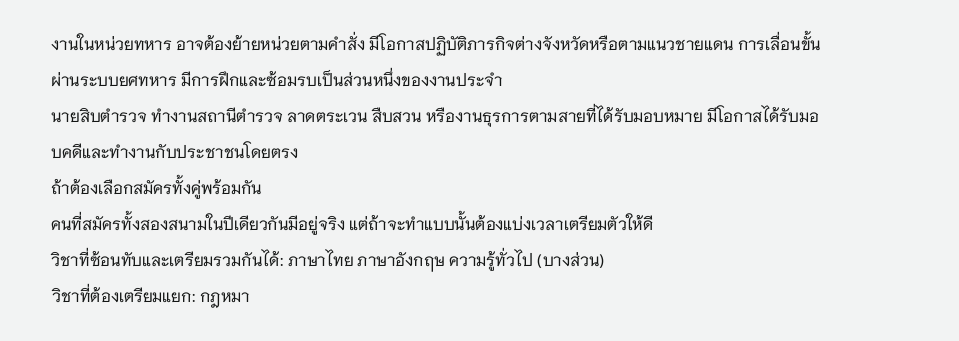งานในหน่วยทหาร อาจต้องย้ายหน่วยตามคำสั่ง มีโอกาสปฏิบัติภารกิจต่างจังหวัดหรือตามแนวชายแดน การเลื่อนขั้นผ่านระบบยศทหาร มีการฝึกและซ้อมรบเป็นส่วนหนึ่งของงานประจำ
นายสิบตำรวจ ทำงานสถานีตำรวจ ลาดตระเวน สืบสวน หรืองานธุรการตามสายที่ได้รับมอบหมาย มีโอกาสได้รับมอบคดีและทำงานกับประชาชนโดยตรง
ถ้าต้องเลือกสมัครทั้งคู่พร้อมกัน
คนที่สมัครทั้งสองสนามในปีเดียวกันมีอยู่จริง แต่ถ้าจะทำแบบนั้นต้องแบ่งเวลาเตรียมตัวให้ดี
วิชาที่ซ้อนทับและเตรียมรวมกันได้: ภาษาไทย ภาษาอังกฤษ ความรู้ทั่วไป (บางส่วน)
วิชาที่ต้องเตรียมแยก: กฎหมา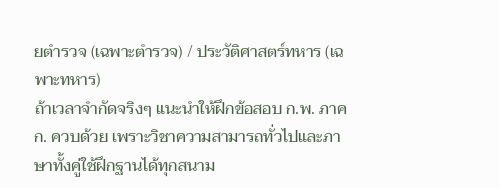ยตำรวจ (เฉพาะตำรวจ) / ประวัติศาสตร์ทหาร (เฉพาะทหาร)
ถ้าเวลาจำกัดจริงๆ แนะนำให้ฝึกข้อสอบ ก.พ. ภาค ก. ควบด้วย เพราะวิชาความสามารถทั่วไปและภาษาทั้งคู่ใช้ฝึกฐานได้ทุกสนาม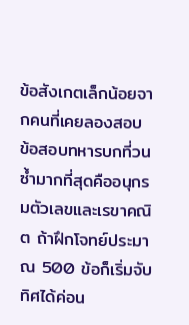ข้อสังเกตเล็กน้อยจากคนที่เคยลองสอบ
ข้อสอบทหารบกที่วนซ้ำมากที่สุดคืออนุกรมตัวเลขและเรขาคณิต ถ้าฝึกโจทย์ประมาณ 500 ข้อก็เริ่มจับทิศได้ค่อน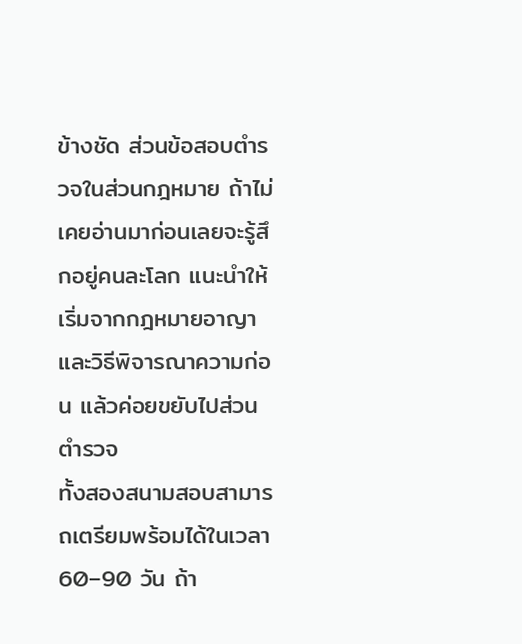ข้างชัด ส่วนข้อสอบตำรวจในส่วนกฎหมาย ถ้าไม่เคยอ่านมาก่อนเลยจะรู้สึกอยู่คนละโลก แนะนำให้เริ่มจากกฎหมายอาญาและวิธีพิจารณาความก่อน แล้วค่อยขยับไปส่วนตำรวจ
ทั้งสองสนามสอบสามารถเตรียมพร้อมได้ในเวลา 60–90 วัน ถ้า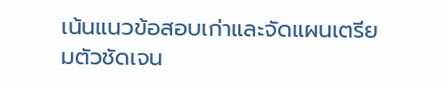เน้นแนวข้อสอบเก่าและจัดแผนเตรียมตัวชัดเจน